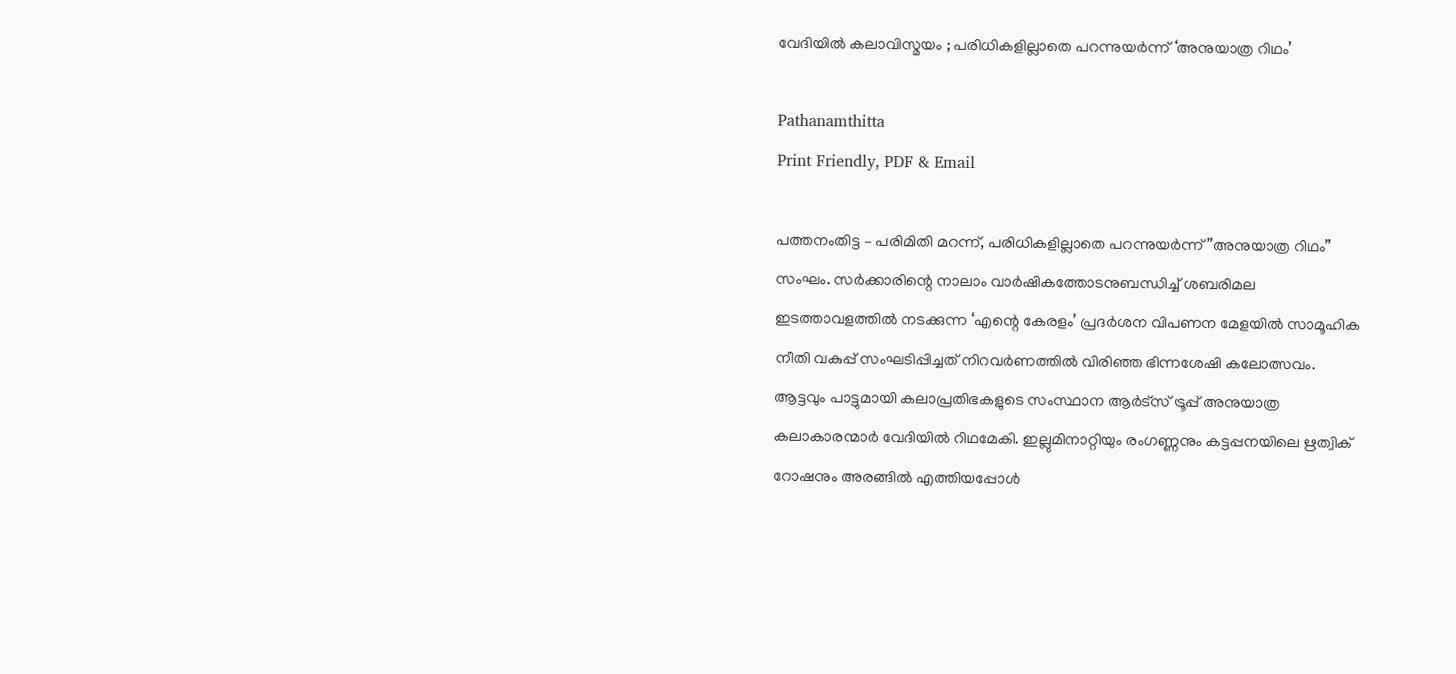വേദിയിൽ കലാവിസ്മയം ; പരിധികളില്ലാതെ പറന്നുയർന്ന് ‘അനുയാത്ര റിഥം’

Pathanamthitta
Print Friendly, PDF & Email

പത്തനംതിട്ട – പരിമിതി മറന്ന്, പരിധികളില്ലാതെ പറന്നുയർന്ന് ”അനുയാത്ര റിഥം” സംഘം. സർക്കാരിന്റെ നാലാം വാർഷികത്തോടനുബന്ധിച്ച് ശബരിമല ഇടത്താവളത്തിൽ നടക്കുന്ന ‘എന്റെ കേരളം’ പ്രദർശന വിപണന മേളയിൽ സാമൂഹിക നീതി വകുപ്പ് സംഘടിപ്പിച്ചത് നിറവർണത്തിൽ വിരിഞ്ഞ ഭിന്നശേഷി കലോത്സവം. ആട്ടവും പാട്ടുമായി കലാപ്രതിഭകളുടെ സംസ്ഥാന ആർട്സ് ട്രൂപ്പ് അനുയാത്ര കലാകാരന്മാർ വേദിയിൽ റിഥമേകി. ഇല്ലുമിനാറ്റിയും രംഗണ്ണനും കട്ടപ്പനയിലെ ഋത്വിക് റോഷനും അരങ്ങിൽ എത്തിയപ്പോൾ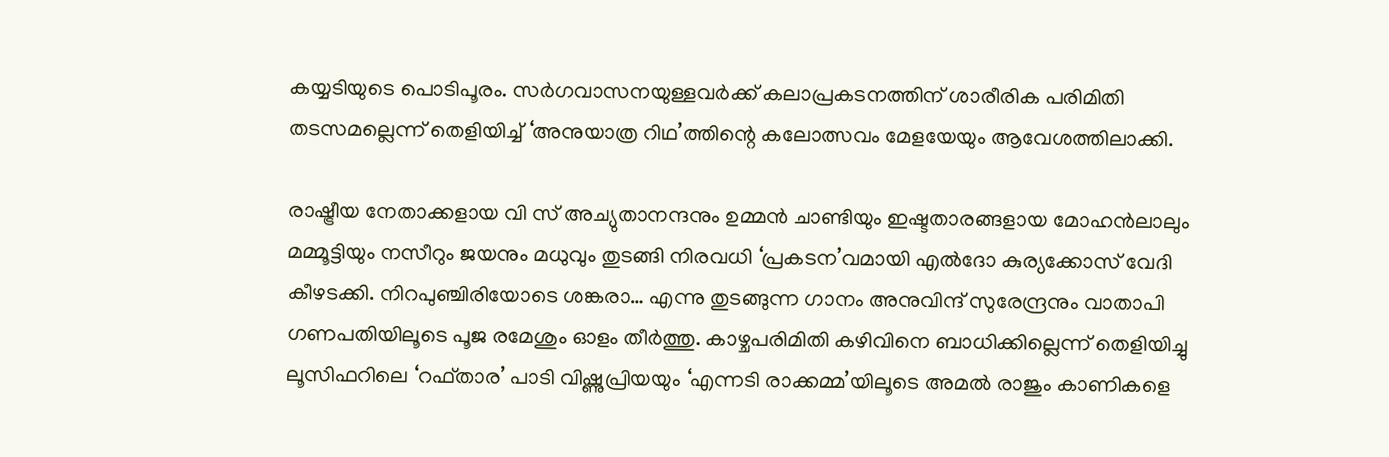കയ്യടിയുടെ പൊടിപൂരം. സർഗവാസനയുള്ളവർക്ക് കലാപ്രകടനത്തിന് ശാരീരിക പരിമിതി തടസമല്ലെന്ന് തെളിയിച്ച് ‘അനുയാത്ര റിഥ’ത്തിന്റെ കലോത്സവം മേളയേയും ആവേശത്തിലാക്കി.

രാഷ്ട്രീയ നേതാക്കളായ വി സ് അച്യുതാനന്ദനും ഉമ്മൻ ചാണ്ടിയും ഇഷ്ടതാരങ്ങളായ മോഹൻലാലും മമ്മൂട്ടിയും നസീറും ജയനും മധുവും തുടങ്ങി നിരവധി ‘പ്രകടന’വമായി എൽദോ കുര്യക്കോസ് വേദി കീഴടക്കി. നിറപുഞ്ചിരിയോടെ ശങ്കരാ… എന്നു തുടങ്ങുന്ന ഗാനം അനുവിന്ദ് സുരേന്ദ്രനും വാതാപി ഗണപതിയിലൂടെ പൂജ രമേശും ഓളം തീർത്തു. കാഴ്ചപരിമിതി കഴിവിനെ ബാധിക്കില്ലെന്ന് തെളിയിച്ചു ലൂസിഫറിലെ ‘റഫ്താര’ പാടി വിഷ്ണുപ്രിയയും ‘എന്നടി രാക്കമ്മ’യിലൂടെ അമൽ രാജും കാണികളെ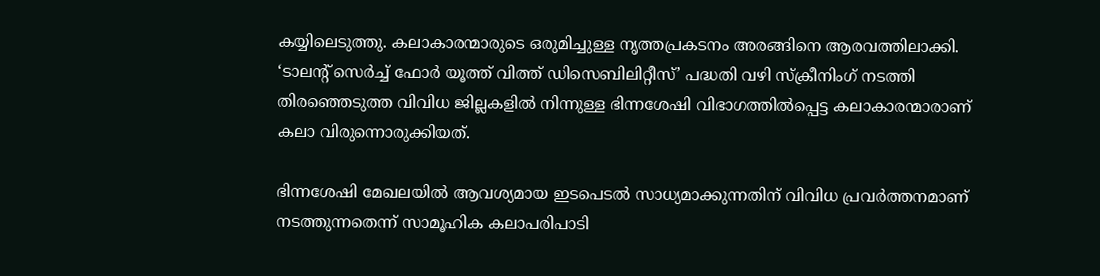കയ്യിലെടുത്തു. കലാകാരന്മാരുടെ ഒരുമിച്ചുള്ള നൃത്തപ്രകടനം അരങ്ങിനെ ആരവത്തിലാക്കി.
‘ടാലന്റ് സെർച്ച് ഫോർ യൂത്ത് വിത്ത് ഡിസെബിലിറ്റീസ്’ പദ്ധതി വഴി സ്‌ക്രീനിംഗ് നടത്തി തിരഞ്ഞെടുത്ത വിവിധ ജില്ലകളിൽ നിന്നുള്ള ഭിന്നശേഷി വിഭാഗത്തിൽപ്പെട്ട കലാകാരന്മാരാണ് കലാ വിരുന്നൊരുക്കിയത്.

ഭിന്നശേഷി മേഖലയിൽ ആവശ്യമായ ഇടപെടൽ സാധ്യമാക്കുന്നതിന് വിവിധ പ്രവർത്തനമാണ് നടത്തുന്നതെന്ന് സാമൂഹിക കലാപരിപാടി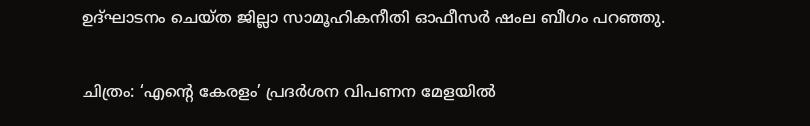ഉദ്ഘാടനം ചെയ്ത ജില്ലാ സാമൂഹികനീതി ഓഫീസർ ഷംല ബീഗം പറഞ്ഞു.

ചിത്രം: ‘എന്റെ കേരളം’ പ്രദർശന വിപണന മേളയിൽ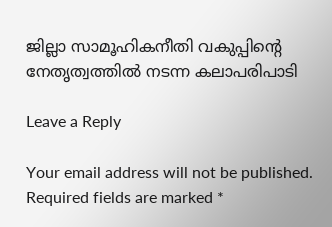ജില്ലാ സാമൂഹികനീതി വകുപ്പിന്റെ നേതൃത്വത്തിൽ നടന്ന കലാപരിപാടി

Leave a Reply

Your email address will not be published. Required fields are marked *